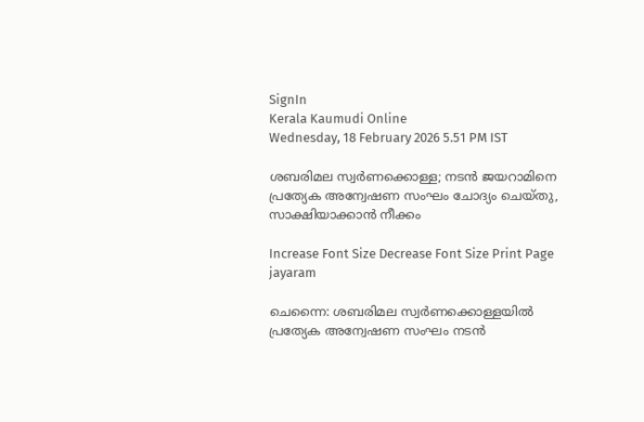SignIn
Kerala Kaumudi Online
Wednesday, 18 February 2026 5.51 PM IST

ശബരിമല സ്വർണക്കൊള്ള; നടൻ ജയറാമിനെ പ്രത്യേക അന്വേഷണ സംഘം ചോദ്യം ചെയ്തു, സാക്ഷിയാക്കാൻ നീക്കം

Increase Font Size Decrease Font Size Print Page
jayaram

ചെന്നൈ: ശബരിമല സ്വർണക്കൊള്ളയിൽ പ്രത്യേക അന്വേഷണ സംഘം നടൻ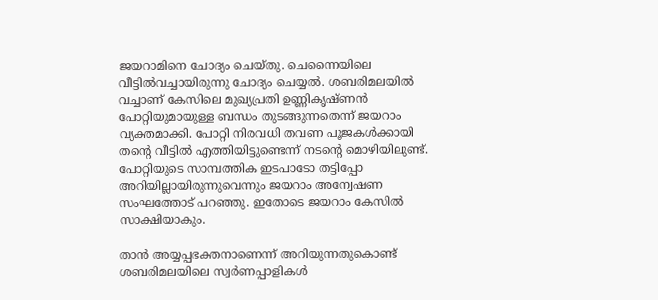ജയറാമിനെ ചോദ്യം ചെയ്തു. ചെന്നൈയിലെ വീട്ടിൽവച്ചായിരുന്നു ചോദ്യം ചെയ്യൽ. ശബരിമലയിൽ വച്ചാണ് കേസിലെ മുഖ്യപ്രതി ഉണ്ണികൃഷ്ണൻ പോറ്റിയുമായുള്ള ബന്ധം തുടങ്ങുന്നതെന്ന് ജയറാം വ്യക്തമാക്കി. പോറ്റി നിരവധി തവണ പൂജകൾക്കായി തന്റെ വീട്ടിൽ എത്തിയിട്ടുണ്ടെന്ന് നടന്റെ മൊഴിയിലുണ്ട്. പോറ്റിയുടെ സാമ്പത്തിക ഇടപാടോ തട്ടിപ്പോ അറിയില്ലായിരുന്നുവെന്നും ജയറാം അന്വേഷണ സംഘത്തോട് പറഞ്ഞു. ഇതോടെ ജയറാം കേസിൽ സാക്ഷിയാകും.

താൻ അയ്യപ്പഭക്തനാണെന്ന് അറിയുന്നതുകൊണ്ട് ശബരിമലയിലെ സ്വർണപ്പാളികൾ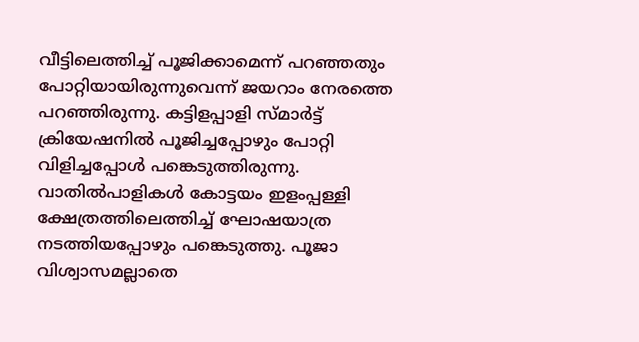വീട്ടിലെത്തിച്ച് പൂജിക്കാമെന്ന് പറഞ്ഞതും പോറ്റിയായിരുന്നുവെന്ന് ജയറാം നേരത്തെ പറഞ്ഞിരുന്നു. കട്ടിളപ്പാളി സ്മാർട്ട് ക്രിയേഷനിൽ പൂജിച്ചപ്പോഴും പോറ്റി വിളിച്ചപ്പോൾ പങ്കെടുത്തിരുന്നു. വാതിൽപാളികൾ കോട്ടയം ഇളംപ്പള്ളി ക്ഷേത്രത്തിലെത്തിച്ച് ഘോഷയാത്ര നടത്തിയപ്പോഴും പങ്കെടുത്തു. പൂജാ വിശ്വാസമല്ലാതെ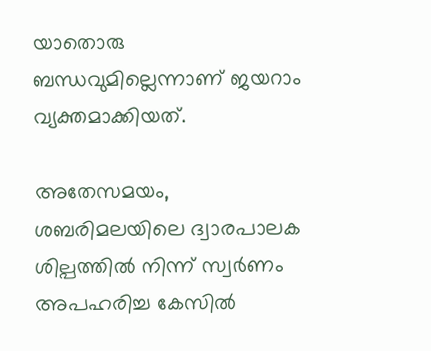യാതൊരു ബന്ധവുമില്ലെന്നാണ് ജയറാം വ്യക്തമാക്കിയത്.

അതേസമയം, ശബരിമലയിലെ ദ്വാരപാലക ശില്പത്തിൽ നിന്ന് സ്വർണം അപഹരിച്ച കേസിൽ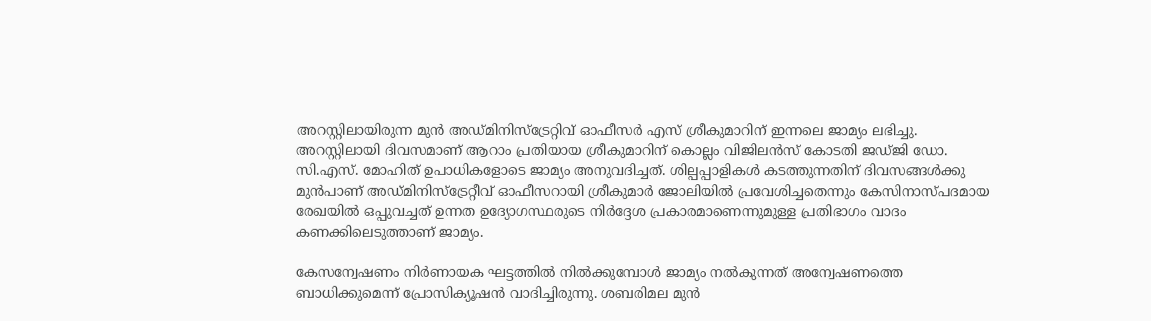അറസ്റ്റിലായിരുന്ന മുൻ അഡ്മിനിസ്‌ട്രേറ്റിവ് ഓഫീസർ എസ് ശ്രീകുമാറിന് ഇന്നലെ ജാമ്യം ലഭിച്ചു. അറസ്റ്റിലായി ദിവസമാണ് ആറാം പ്രതിയായ ശ്രീകുമാറിന് കൊല്ലം വിജിലൻസ് കോടതി ജഡ്ജി ഡോ. സി.എസ്. മോഹിത് ഉപാധികളോടെ ജാമ്യം അനുവദിച്ചത്. ശില്പപ്പാളികൾ കടത്തുന്നതിന് ദിവസങ്ങൾക്കു മുൻപാണ് അഡ്മിനിസ്‌ട്രേറ്റീവ് ഓഫീസറായി ശ്രീകുമാർ ജോലിയിൽ പ്രവേശിച്ചതെന്നും കേസിനാസ്പദമായ രേഖയിൽ ഒപ്പുവച്ചത് ഉന്നത ഉദ്യോഗസ്ഥരുടെ നിർദ്ദേശ പ്രകാരമാണെന്നുമുള്ള പ്രതിഭാഗം വാദം കണക്കിലെടുത്താണ് ജാമ്യം.

കേസന്വേഷണം നിർണായക ഘട്ടത്തിൽ നിൽക്കുമ്പോൾ ജാമ്യം നൽകുന്നത് അന്വേഷണത്തെ ബാധിക്കുമെന്ന് പ്രോസിക്യൂഷൻ വാദിച്ചിരുന്നു. ശബരിമല മുൻ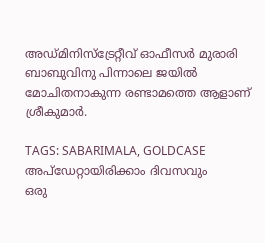അഡ്മിനിസ്ട്രേറ്റീവ് ഓഫീസർ മുരാരി ബാബുവിനു പിന്നാലെ ജയിൽ മോചിതനാകുന്ന രണ്ടാമത്തെ ആളാണ് ശ്രീകുമാർ.

TAGS: SABARIMALA, GOLDCASE
അപ്ഡേറ്റായിരിക്കാം ദിവസവും
ഒരു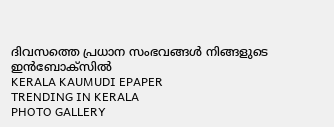ദിവസത്തെ പ്രധാന സംഭവങ്ങൾ നിങ്ങളുടെ ഇൻബോക്സിൽ
KERALA KAUMUDI EPAPER
TRENDING IN KERALA
PHOTO GALLERY